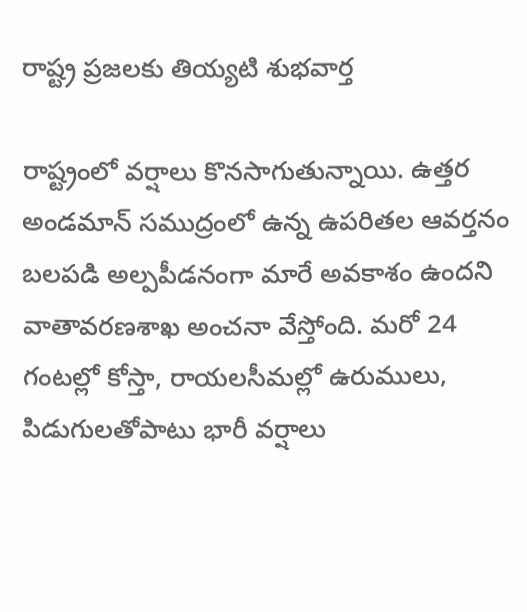రాష్ట్ర ప్రజలకు తియ్యటి శుభవార్త

రాష్ట్రంలో వర్షాలు కొనసాగుతున్నాయి. ఉత్తర అండమాన్‌ సముద్రంలో ఉన్న ఉపరితల ఆవర్తనం బలపడి అల్పపీడనంగా మారే అవకాశం ఉందని వాతావరణశాఖ అంచనా వేస్తోంది. మరో 24 గంటల్లో కోస్తా, రాయలసీమల్లో ఉరుములు, పిడుగులతోపాటు భారీ వర్షాలు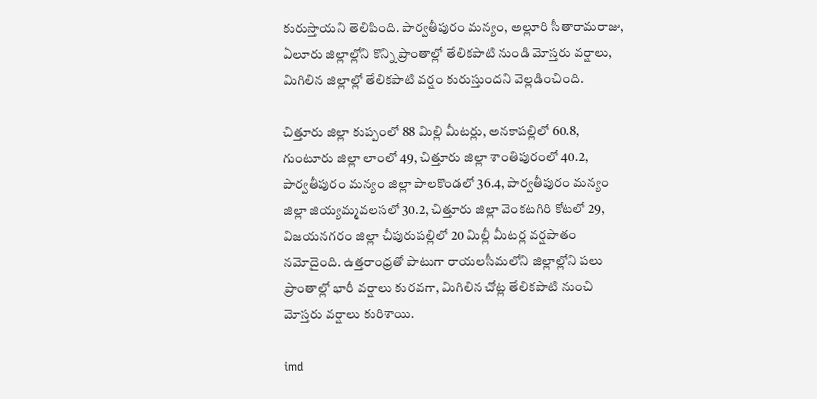కురుస్తాయని తెలిపింది. పార్వతీపురం మన్యం, అల్లూరి సీతారామరాజు, ఏలూరు జిల్లాల్లోని కొన్ని ప్రాంతాల్లో తేలికపాటి నుండి మోస్తరు వర్షాలు, మిగిలిన జిల్లాల్లో తేలికపాటి వర్షం కురుస్తుందని వెల్లడించింది.

చిత్తూరు జిల్లా కుప్పంలో 88 మిల్లి మీటర్లు, అనకాపల్లిలో 60.8, గుంటూరు జిల్లా లాంలో 49, చిత్తూరు జిల్లా శాంతిపురంలో 40.2, పార్వతీపురం మన్యం జిల్లా పాలకొండలో 36.4, పార్వతీపురం మన్యం జిల్లా జియ్యమ్మవలసలో 30.2, చిత్తూరు జిల్లా వెంకటగిరి కోటలో 29, విజయనగరం జిల్లా చీపురుపల్లిలో 20 మిల్లీ మీటర్ల వర్షపాతం నమోదైంది. ఉత్తరాంధ్రతో పాటుగా రాయలసీమలోని జిల్లాల్లోని పలు ప్రాంతాల్లో భారీ వర్షాలు కురవగా, మిగిలిన చోట్ల తేలికపాటి నుంచి మోస్తరు వర్షాలు కురిశాయి.

imd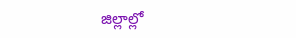జిల్లాల్లో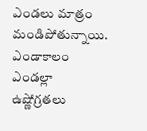ఎండలు మాత్రం మండిపోతున్నాయి. ఎండాకాలం ఎండల్లా ఉష్ణోగ్రతలు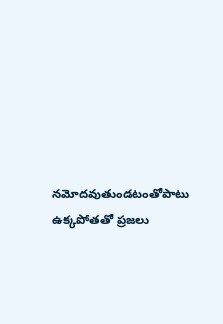నమోదవుతుండటంతోపాటు ఉక్కపోతతో ప్రజలు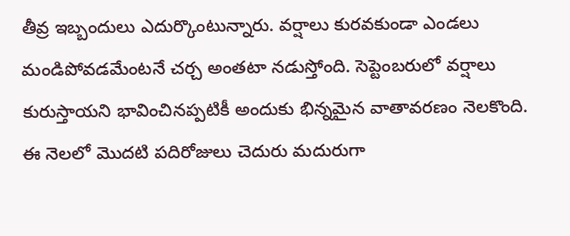తీవ్ర ఇబ్బందులు ఎదుర్కొంటున్నారు. వర్షాలు కురవకుండా ఎండలు మండిపోవడమేంటనే చర్చ అంతటా నడుస్తోంది. సెప్టెంబరులో వర్షాలు కురుస్తాయని భావించినప్పటికీ అందుకు భిన్నమైన వాతావరణం నెలకొంది. ఈ నెలలో మొదటి పదిరోజులు చెదురు మదురుగా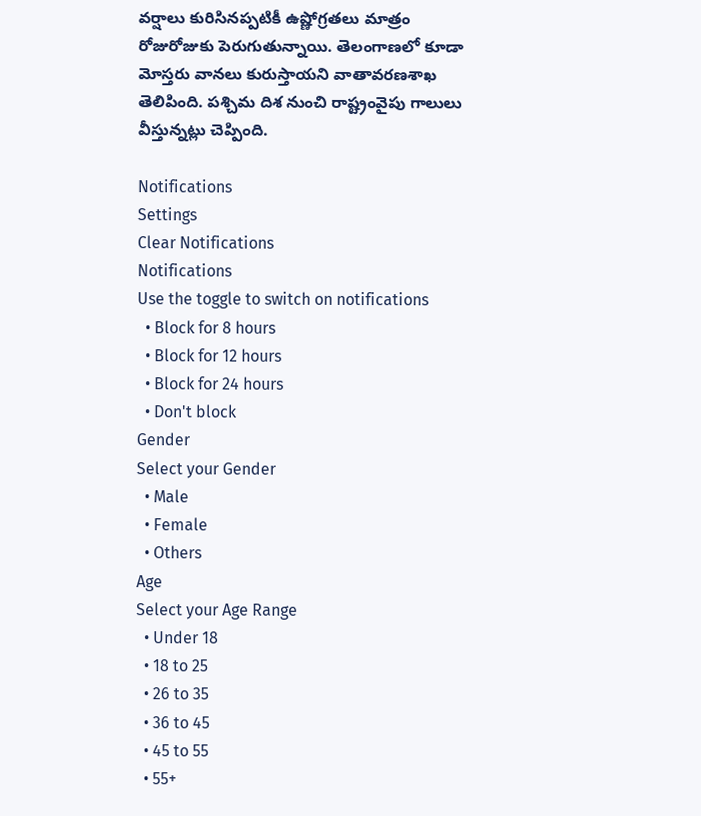వర్షాలు కురిసినప్పటికీ ఉష్ణోగ్రతలు మాత్రం రోజురోజుకు పెరుగుతున్నాయి. తెలంగాణలో కూడా మోస్తరు వానలు కురుస్తాయని వాతావరణశాఖ తెలిపింది. పశ్చిమ దిశ నుంచి రాష్ట్రంవైపు గాలులు వీస్తున్నట్లు చెప్పింది.

Notifications
Settings
Clear Notifications
Notifications
Use the toggle to switch on notifications
  • Block for 8 hours
  • Block for 12 hours
  • Block for 24 hours
  • Don't block
Gender
Select your Gender
  • Male
  • Female
  • Others
Age
Select your Age Range
  • Under 18
  • 18 to 25
  • 26 to 35
  • 36 to 45
  • 45 to 55
  • 55+